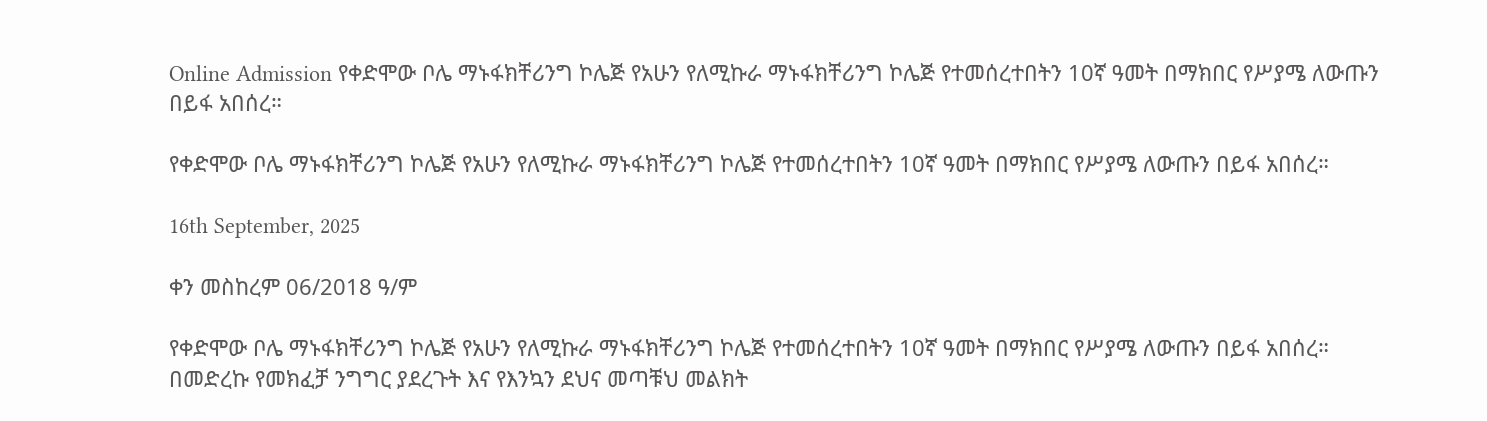Online Admission የቀድሞው ቦሌ ማኑፋክቸሪንግ ኮሌጅ የአሁን የለሚኩራ ማኑፋክቸሪንግ ኮሌጅ የተመሰረተበትን 10ኛ ዓመት በማክበር የሥያሜ ለውጡን በይፋ አበሰረ።

የቀድሞው ቦሌ ማኑፋክቸሪንግ ኮሌጅ የአሁን የለሚኩራ ማኑፋክቸሪንግ ኮሌጅ የተመሰረተበትን 10ኛ ዓመት በማክበር የሥያሜ ለውጡን በይፋ አበሰረ።

16th September, 2025

ቀን መስከረም 06/2018 ዓ/ም

የቀድሞው ቦሌ ማኑፋክቸሪንግ ኮሌጅ የአሁን የለሚኩራ ማኑፋክቸሪንግ ኮሌጅ የተመሰረተበትን 10ኛ ዓመት በማክበር የሥያሜ ለውጡን በይፋ አበሰረ።
በመድረኩ የመክፈቻ ንግግር ያደረጉት እና የእንኳን ደህና መጣቹህ መልክት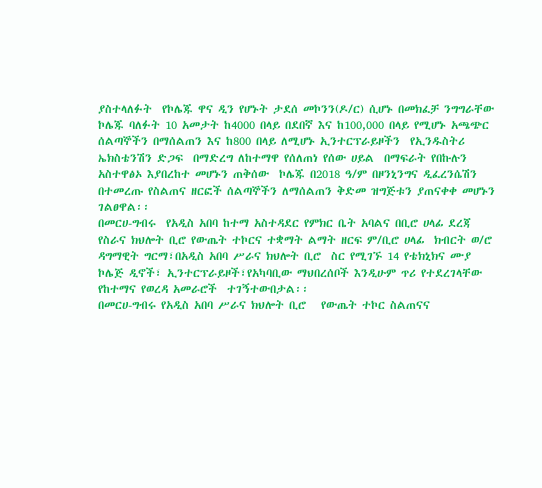ያስተላለፉት  የኮሌጁ ዋና ዲን የሆኑት ታደሰ መኮንን(ዶ/ር) ሲሆኑ በመክፈቻ ንግግራቸው  ኮሌጁ ባለፉት 10 አመታት ከ4000 በላይ በደበኛ እና ከ100,000 በላይ የሚሆኑ አጫጭር ሰልጣኞችን በማሰልጠን እና ከ800 በላይ ለሚሆኑ ኢንተርፕራይዞችን  የኢንዱስትሪ ኤክስቴንሽን ድጋፍ  በማድረግ ለከተማዋ የሰለጠነ የሰው ሀይል  በማፍራት የበኩሉን አስተዋፅኦ እያበረከተ መሆኑን ጠቅሰው  ኮሌጁ በ2018 ዓ/ም በዞንኒንግና ዲፈረንሴሽን በተመረጡ የስልጠና ዘርፎች ሰልጣኞችን ለማሰልጠን ቅድመ ዝግጅቱን ያጠናቀቀ መሆኑን ገልፀዋል፡፡
በመርሀ-ግብሩ  የአዲስ አበባ ከተማ አስተዳደር የምክር ቤት አባልና በቢሮ ሀላፊ ደረጃ የስራና ክህሎት ቢሮ የውጤት ተኮርና ተቋማት ልማት ዘርፍ ም/ቢሮ ሀላፊ  ክብርት ወ/ሮ ዳግማዊት ግርማ፣በአዲስ አበባ ሥራና ክህሎት ቢሮ  ስር የሚገኙ 14 የቴክኒክና ሙያ ኮሌጅ ዲኖች፣ ኢንተርፕራይዞች፣የአካባቢው ማህበረሰቦች እንዲሁም ጥሪ የተደረገላቸው የከተማና የወረዳ አመራሮች  ተገኝተውበታል፡፡
በመርሀ-ግብሩ የአዲስ አበባ ሥራና ክህሎት ቢሮ   የውጤት ተኮር ስልጠናና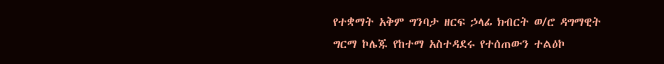የተቋማት አቅም ግንባታ ዘርፍ ኃላፊ ክብርት ወ/ሮ ዳግማዊት ግርማ ኮሌጁ የከተማ አስተዳደሩ የተሰጠውን ተልዕኮ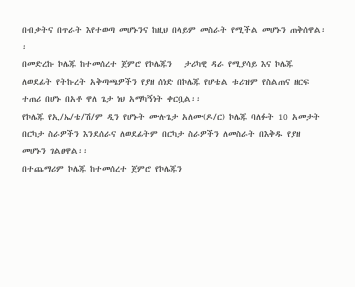በብቃትና በጥራት እየተወጣ መሆኑንና ከዚህ በላይም መስራት የሚችል መሆኑን ጠቅሰዋል፡፡
በመድረኩ ኮሌጁ ከተመሰረተ ጀምሮ የኮሌጁን   ታሪካዊ ዳራ የሚያሳይ እና ኮሌጁ ለወደፊት የትኩረት አቅጣጫዎችን የያዘ ሰነድ በኮሌጁ የሆቴል ቱሪዝም የስልጠና ዘርፍ ተጠሪ በሆኑ በአቶ ዋለ ጌታ ነህ አማካኝነት ቀርቧል፡፡
የኮሌጁ የኢ/ኤ/ቴ/ሽ/ም ዲን የሆኑት ሙሉጌታ አለሙ(ዶ/ር) ኮሌጁ ባለፉት 10 አመታት በርካታ ስራዎችን እንደሰራና ለወደፊትም በርካታ ስራዎችን ለመስራት በእቅዱ የያዘ መሆኑን ገልፀዋል፡፡
በተጨማሪም ኮሌጁ ከተመሰረተ ጀምሮ የኮሌጁን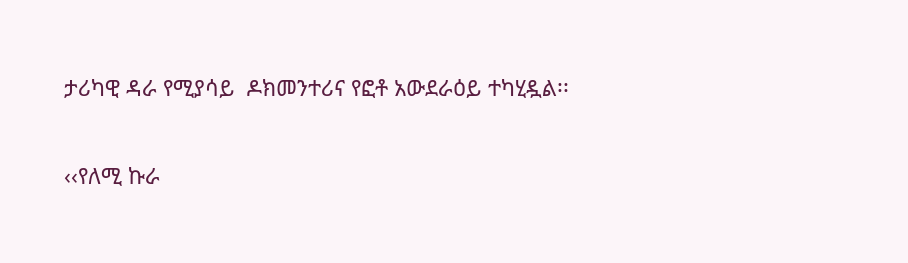ታሪካዊ ዳራ የሚያሳይ  ዶክመንተሪና የፎቶ አውደራዕይ ተካሂዷል፡፡

‹‹የለሚ ኩራ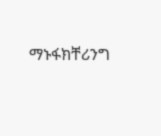ማኑፋክቸሪንግ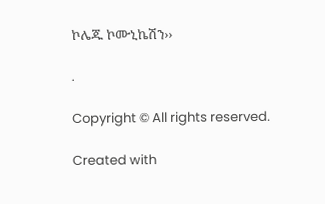ኮሌጁ ኮሙኒኬሽን››

.

Copyright © All rights reserved.

Created with